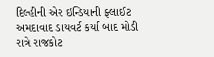દિલ્હીની એર ઇન્ડિયાની ફ્લાઈટ અમદાવાદ ડાયવર્ટ કર્યા બાદ મોડી રાત્રે રાજકોટ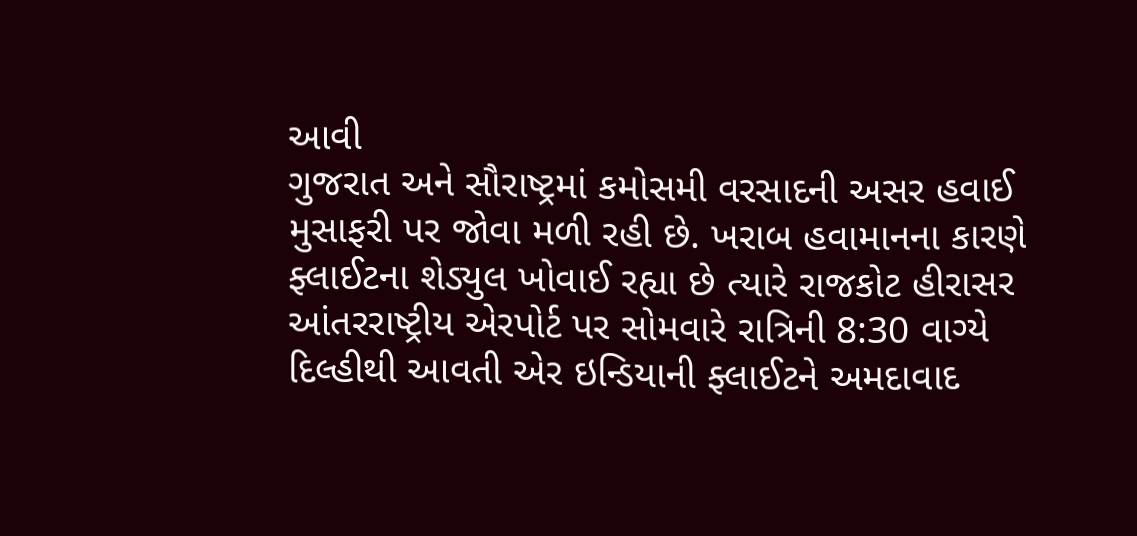આવી
ગુજરાત અને સૌરાષ્ટ્રમાં કમોસમી વરસાદની અસર હવાઈ મુસાફરી પર જોવા મળી રહી છે. ખરાબ હવામાનના કારણે ફ્લાઈટના શેડ્યુલ ખોવાઈ રહ્યા છે ત્યારે રાજકોટ હીરાસર આંતરરાષ્ટ્રીય એરપોર્ટ પર સોમવારે રાત્રિની 8:30 વાગ્યે દિલ્હીથી આવતી એર ઇન્ડિયાની ફ્લાઈટને અમદાવાદ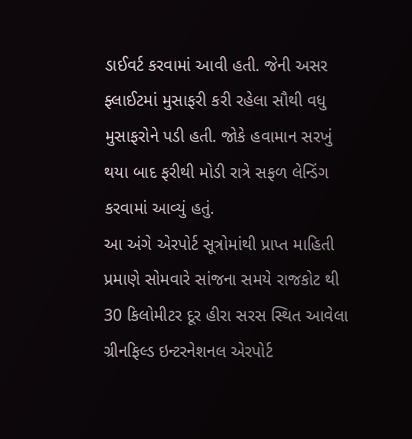ડાઈવર્ટ કરવામાં આવી હતી. જેની અસર ફ્લાઈટમાં મુસાફરી કરી રહેલા સૌથી વધુ મુસાફરોને પડી હતી. જોકે હવામાન સરખું થયા બાદ ફરીથી મોડી રાત્રે સફળ લેન્ડિંગ કરવામાં આવ્યું હતું.
આ અંગે એરપોર્ટ સૂત્રોમાંથી પ્રાપ્ત માહિતી પ્રમાણે સોમવારે સાંજના સમયે રાજકોટ થી 30 કિલોમીટર દૂર હીરા સરસ સ્થિત આવેલા ગ્રીનફિલ્ડ ઇન્ટરનેશનલ એરપોર્ટ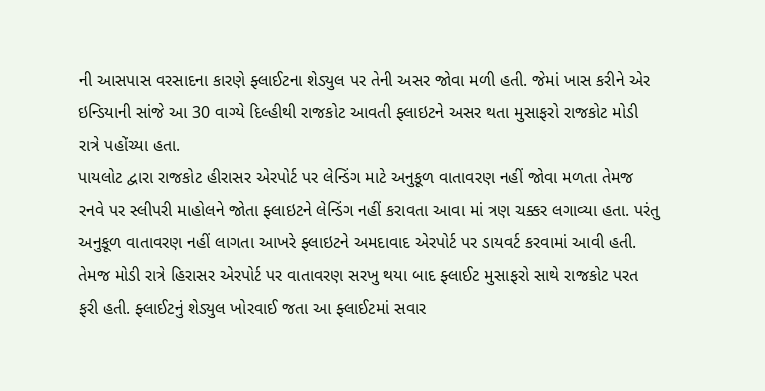ની આસપાસ વરસાદના કારણે ફ્લાઈટના શેડ્યુલ પર તેની અસર જોવા મળી હતી. જેમાં ખાસ કરીને એર ઇન્ડિયાની સાંજે આ 30 વાગ્યે દિલ્હીથી રાજકોટ આવતી ફ્લાઇટને અસર થતા મુસાફરો રાજકોટ મોડી રાત્રે પહોંચ્યા હતા.
પાયલોટ દ્વારા રાજકોટ હીરાસર એરપોર્ટ પર લેન્ડિંગ માટે અનુકૂળ વાતાવરણ નહીં જોવા મળતા તેમજ રનવે પર સ્લીપરી માહોલને જોતા ફ્લાઇટને લેન્ડિંગ નહીં કરાવતા આવા માં ત્રણ ચક્કર લગાવ્યા હતા. પરંતુ અનુકૂળ વાતાવરણ નહીં લાગતા આખરે ફ્લાઇટને અમદાવાદ એરપોર્ટ પર ડાયવર્ટ કરવામાં આવી હતી. તેમજ મોડી રાત્રે હિરાસર એરપોર્ટ પર વાતાવરણ સરખુ થયા બાદ ફ્લાઈટ મુસાફરો સાથે રાજકોટ પરત ફરી હતી. ફ્લાઈટનું શેડ્યુલ ખોરવાઈ જતા આ ફ્લાઈટમાં સવાર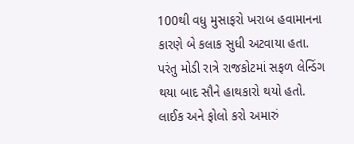100થી વધુ મુસાફરો ખરાબ હવામાનના કારણે બે કલાક સુધી અટવાયા હતા. પરંતુ મોડી રાત્રે રાજકોટમાં સફળ લેન્ડિંગ થયા બાદ સૌને હાથકારો થયો હતો.
લાઈક અને ફોલો કરો અમારું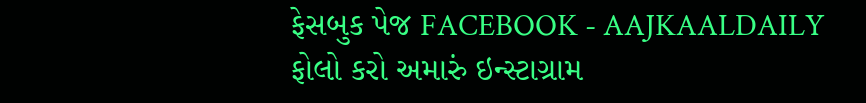ફેસબુક પેજ FACEBOOK - AAJKAALDAILY
ફોલો કરો અમારું ઇન્સ્ટાગ્રામ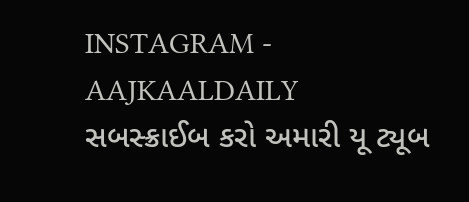INSTAGRAM - AAJKAALDAILY
સબસ્ક્રાઈબ કરો અમારી યૂ ટ્યૂબ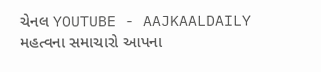ચેનલ YOUTUBE - AAJKAALDAILY
મહત્વના સમાચારો આપના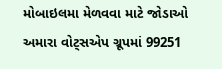મોબાઇલમા મેળવવા માટે જોડાઓ અમારા વોટ્સએપ ગ્રૂપમાં 99251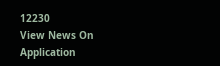12230
View News On Application